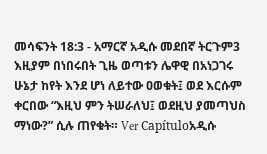መሳፍንት 18:3 - አማርኛ አዲሱ መደበኛ ትርጉም3 እዚያም በነበሩበት ጊዜ ወጣቱን ሌዋዊ በአነጋገሩ ሁኔታ ከየት እንደ ሆነ ለይተው ዐወቁት፤ ወደ እርሱም ቀርበው “እዚህ ምን ትሠራለህ፤ ወደዚህ ያመጣህስ ማነው?” ሲሉ ጠየቁት። Ver Capítuloአዲሱ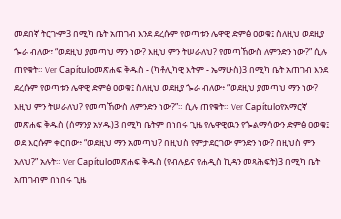መደበኛ ትርጒም3 በሚካ ቤት አጠገብ እንደ ደረሱም የወጣቱን ሌዋዊ ድምፅ ዐወቁ፤ ስለዚህ ወደዚያ ጐራ ብለው፣ “ወደዚህ ያመጣህ ማን ነው? እዚህ ምን ትሠራለህ? የመጣኸውስ ለምንድን ነው?” ሲሉ ጠየቁት። Ver Capítuloመጽሐፍ ቅዱስ - (ካቶሊካዊ እትም - ኤማሁስ)3 በሚካ ቤት አጠገብ እንደ ደረሱም የወጣቱን ሌዋዊ ድምፅ ዐወቁ፤ ስለዚህ ወደዚያ ጐራ ብለው፥ “ወደዚህ ያመጣህ ማን ነው? እዚህ ምን ትሠራለህ? የመጣኸውስ ለምንድን ነው?”። ሲሉ ጠየቁት። Ver Capítuloየአማርኛ መጽሐፍ ቅዱስ (ሰማንያ አሃዱ)3 በሚካ ቤትም በነበሩ ጊዜ የሌዋዊዉን የጐልማሳውን ድምፅ ዐወቁ፤ ወደ እርሱም ቀርበው፥ “ወደዚህ ማን አመጣህ? በዚህስ የምታደርገው ምንድን ነው? በዚህስ ምን አለህ?” አሉት። Ver Capítuloመጽሐፍ ቅዱስ (የብሉይና የሐዲስ ኪዳን መጻሕፍት)3 በሚካ ቤት አጠገብም በነበሩ ጊዜ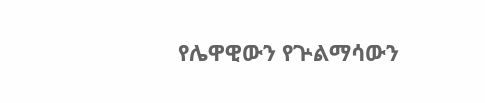የሌዋዊውን የጕልማሳውን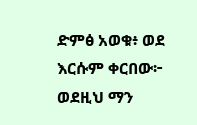ድምፅ አወቁ፥ ወደ እርሱም ቀርበው፦ ወደዚህ ማን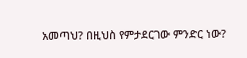አመጣህ? በዚህስ የምታደርገው ምንድር ነው?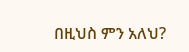በዚህስ ምን አለህ?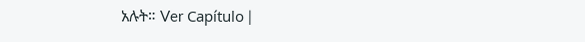አሉት። Ver Capítulo |